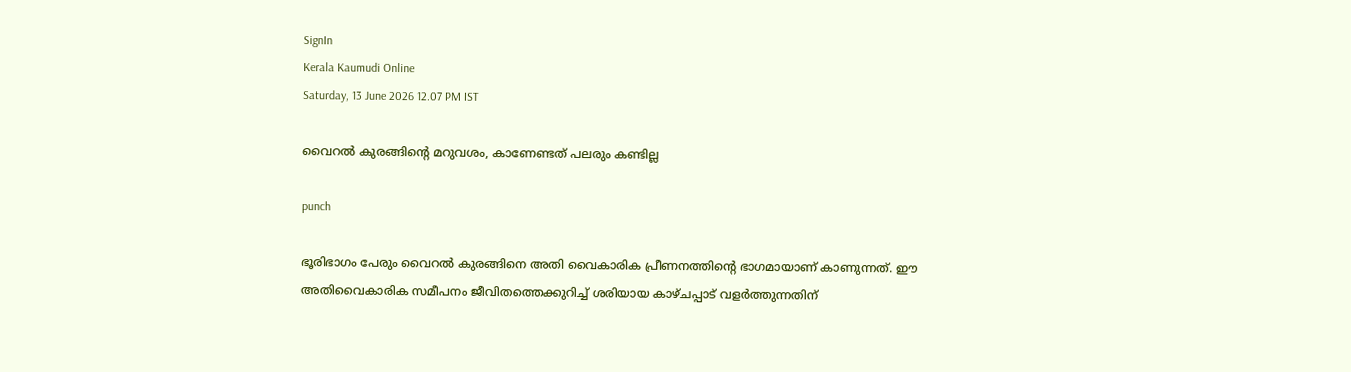SignIn
Kerala Kaumudi Online
Saturday, 13 June 2026 12.07 PM IST

വൈറൽ കുരങ്ങിന്റെ മറുവശം, കാണേണ്ടത് പലരും കണ്ടില്ല

punch

ഭൂരിഭാഗം പേരും വൈറൽ കുരങ്ങിനെ അതി വൈകാരിക പ്രീണനത്തിന്റെ ഭാഗമായാണ് കാണുന്നത്. ഈ അതിവൈകാരിക സമീപനം ജീവിതത്തെക്കുറിച്ച് ശരിയായ കാഴ്ചപ്പാട് വളർത്തുന്നതിന്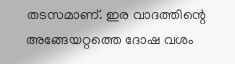തടസമാണ്. ഇര വാദത്തിന്റെ അങ്ങേയറ്റത്തെ ദോഷ വശം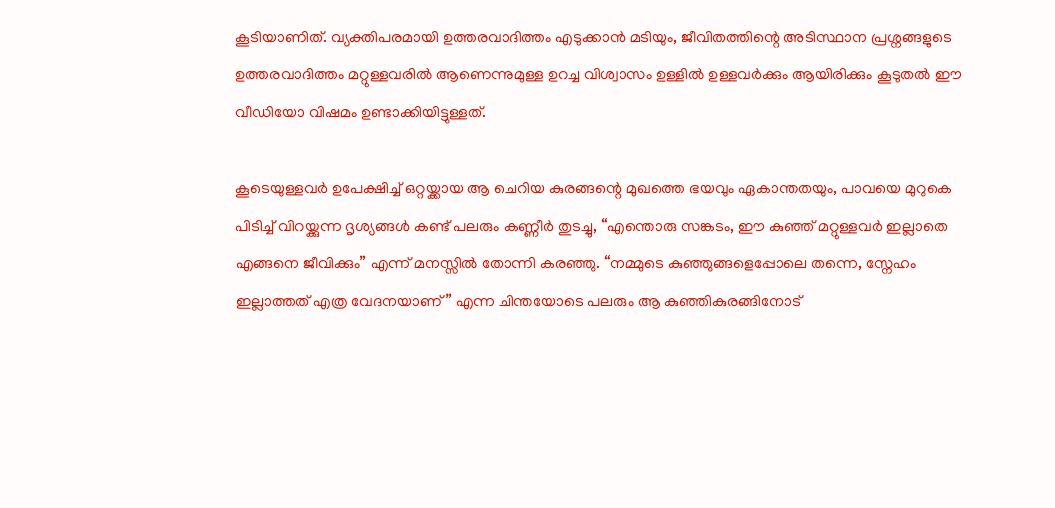കൂടിയാണിത്‌. വ്യക്തിപരമായി ഉത്തരവാദിത്തം എടുക്കാൻ മടിയും, ജീവിതത്തിന്റെ അടിസ്ഥാന പ്രശ്നങ്ങളുടെ ഉത്തരവാദിത്തം മറ്റുള്ളവരിൽ ആണെന്നുമുള്ള ഉറച്ച വിശ്വാസം ഉള്ളിൽ ഉള്ളവർക്കും ആയിരിക്കും കൂടുതൽ ഈ വീഡിയോ വിഷമം ഉണ്ടാക്കിയിട്ടുള്ളത്.

കൂടെയുള്ളവർ ഉപേക്ഷിച്ച് ഒറ്റയ്ക്കായ ആ ചെറിയ കുരങ്ങന്റെ മുഖത്തെ ഭയവും ഏകാന്തതയും, പാവയെ മുറുകെ പിടിച്ച് വിറയ്ക്കുന്ന ദൃശ്യങ്ങൾ കണ്ട് പലരും കണ്ണീർ തുടച്ചു, “എന്തൊരു സങ്കടം, ഈ കുഞ്ഞ് മറ്റുള്ളവർ ഇല്ലാതെ എങ്ങനെ ജീവിക്കും” എന്ന് മനസ്സിൽ തോന്നി കരഞ്ഞു. “നമ്മുടെ കുഞ്ഞുങ്ങളെപ്പോലെ തന്നെ, സ്നേഹം ഇല്ലാത്തത് എത്ര വേദനയാണ്” എന്ന ചിന്തയോടെ പലരും ആ കുഞ്ഞികുരങ്ങിനോട്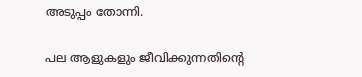അടുപ്പം തോന്നി.

പല ആളുകളും ജീവിക്കുന്നതിന്റെ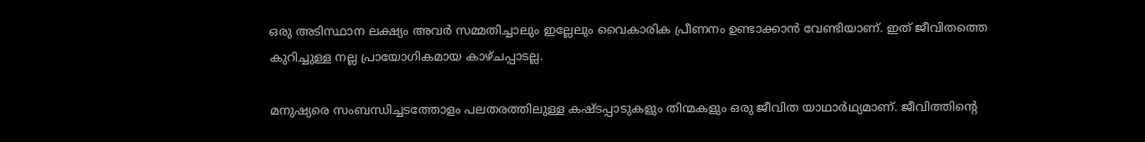ഒരു അടിസ്ഥാന ലക്ഷ്യം അവർ സമ്മതിച്ചാലും ഇല്ലേലും വൈകാരിക പ്രീണനം ഉണ്ടാക്കാൻ വേണ്ടിയാണ്. ഇത് ജീവിതത്തെ കുറിച്ചുള്ള നല്ല പ്രായോഗികമായ കാഴ്ചപ്പാടല്ല.

മനുഷ്യരെ സംബന്ധിച്ചടത്തോളം പലതരത്തിലുള്ള കഷ്ടപ്പാടുകളും തിന്മകളും ഒരു ജീവിത യാഥാർഥ്യമാണ്. ജീവിത്തിന്റെ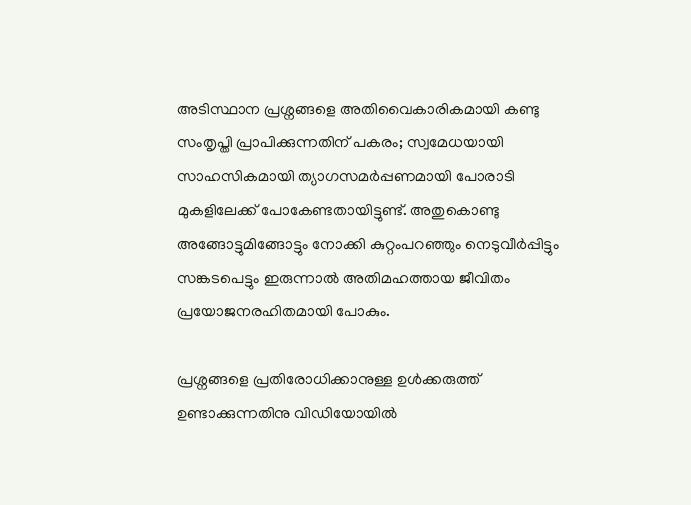അടിസ്ഥാന പ്രശ്നങ്ങളെ അതിവൈകാരികമായി കണ്ടു സംതൃപ്തി പ്രാപിക്കുന്നതിന് പകരം; സ്വമേധയായി സാഹസികമായി ത്യാഗസമർപ്പണമായി പോരാടി മുകളിലേക്ക് പോകേണ്ടതായിട്ടുണ്ട്. അതുകൊണ്ടു അങ്ങോട്ടുമിങ്ങോട്ടും നോക്കി കുറ്റംപറഞ്ഞും നെടുവീർപ്പിട്ടും സങ്കടപെട്ടും ഇരുന്നാൽ അതിമഹത്തായ ജീവിതം പ്രയോജനരഹിതമായി പോകും.

പ്രശ്നങ്ങളെ പ്രതിരോധിക്കാനുള്ള ഉൾക്കരുത്ത് ഉണ്ടാക്കുന്നതിനു വിഡിയോയിൽ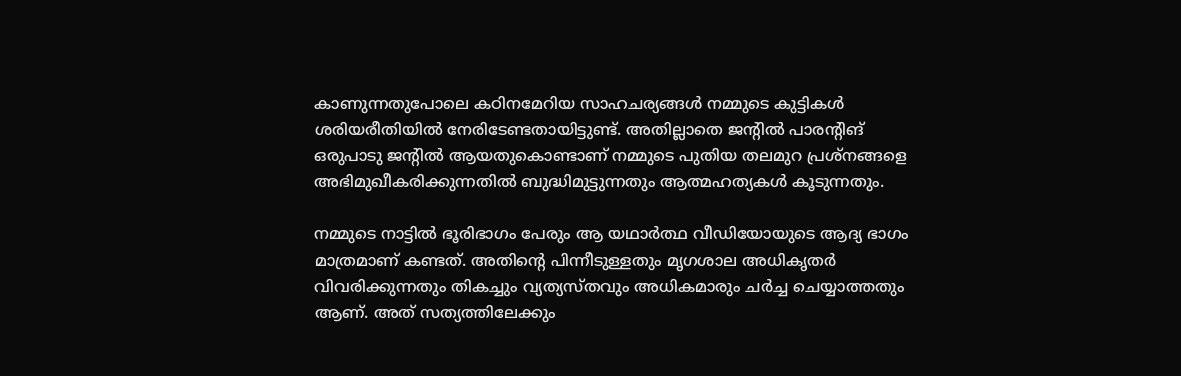കാണുന്നതുപോലെ കഠിനമേറിയ സാഹചര്യങ്ങൾ നമ്മുടെ കുട്ടികൾ ശരിയരീതിയിൽ നേരിടേണ്ടതായിട്ടുണ്ട്. അതില്ലാതെ ജന്റിൽ പാരന്റിങ് ഒരുപാടു ജന്റിൽ ആയതുകൊണ്ടാണ് നമ്മുടെ പുതിയ തലമുറ പ്രശ്നങ്ങളെ അഭിമുഖീകരിക്കുന്നതിൽ ബുദ്ധിമുട്ടുന്നതും ആത്മഹത്യകൾ കൂടുന്നതും.

നമ്മുടെ നാട്ടിൽ ഭൂരിഭാഗം പേരും ആ യഥാർത്ഥ വീഡിയോയുടെ ആദ്യ ഭാഗം മാത്രമാണ് കണ്ടത്. അതിന്റെ പിന്നീടുള്ളതും മൃഗശാല അധികൃതർ വിവരിക്കുന്നതും തികച്ചും വ്യത്യസ്തവും അധികമാരും ചർച്ച ചെയ്യാത്തതും ആണ്. അത് സത്യത്തിലേക്കും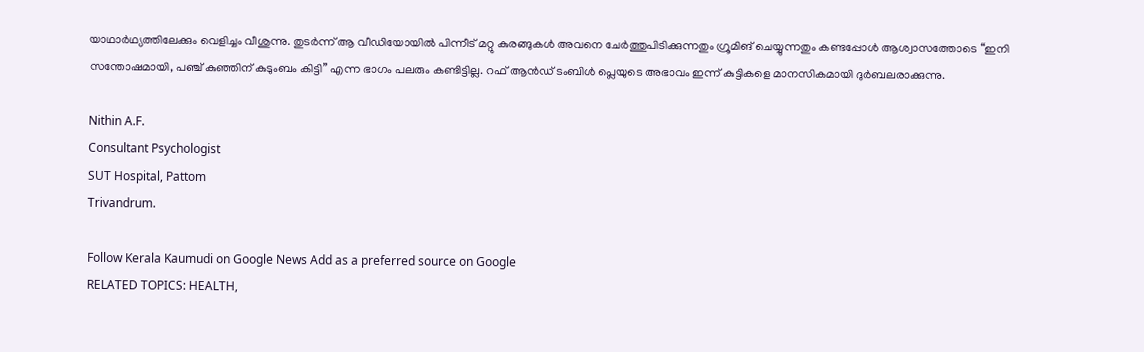യാഥാർഥ്യത്തിലേക്കും വെളിച്ചം വീശുന്നു. തുടർന്ന് ആ വീഡിയോയിൽ പിന്നീട് മറ്റു കുരങ്ങുകൾ അവനെ ചേർത്തുപിടിക്കുന്നതും ഗ്രൂമിങ് ചെയ്യുന്നതും കണ്ടപ്പോൾ ആശ്വാസത്തോടെ “ഇനി സന്തോഷമായി, പഞ്ച് കുഞ്ഞിന് കുടുംബം കിട്ടി” എന്ന ഭാഗം പലരും കണ്ടിട്ടില്ല. റഫ് ആൻഡ് ടംബിൾ പ്ലെയുടെ അഭാവം ഇന്ന് കുട്ടികളെ മാനസികമായി ദുർബലരാക്കുന്നു.

Nithin A.F.
Consultant Psychologist
SUT Hospital, Pattom
Trivandrum.

Follow Kerala Kaumudi on Google News Add as a preferred source on Google
RELATED TOPICS: HEALTH,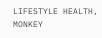LIFESTYLE HEALTH, MONKEY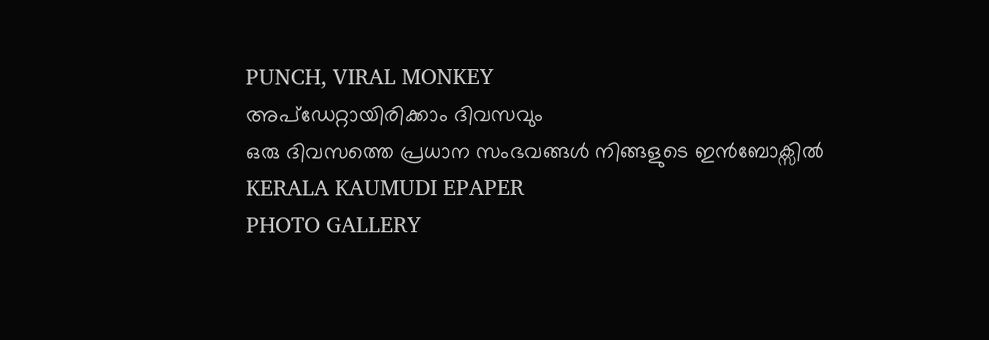PUNCH, VIRAL MONKEY
അപ്ഡേറ്റായിരിക്കാം ദിവസവും
ഒരു ദിവസത്തെ പ്രധാന സംഭവങ്ങൾ നിങ്ങളുടെ ഇൻബോക്സിൽ
KERALA KAUMUDI EPAPER
PHOTO GALLERY